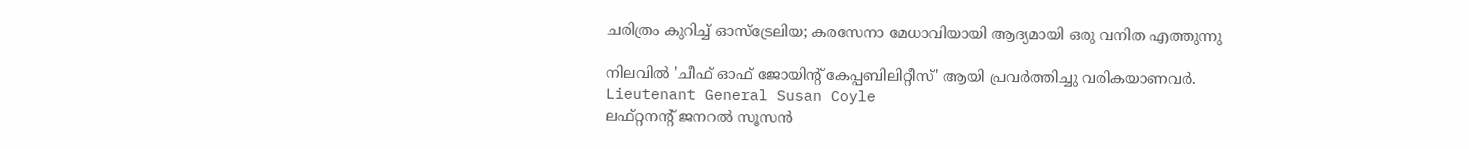ചരിത്രം കുറിച്ച് ഓസ്‌ട്രേലിയ; കരസേനാ മേധാവിയായി ആദ്യമായി ഒരു വനിത എത്തുന്നു

നിലവിൽ 'ചീഫ് ഓഫ് ജോയിന്റ് കേപ്പബിലിറ്റീസ്' ആയി പ്രവർത്തിച്ചു വരികയാണവർ.
Lieutenant General Susan Coyle
ലഫ്റ്റനന്റ് ജനറൽ സൂസൻ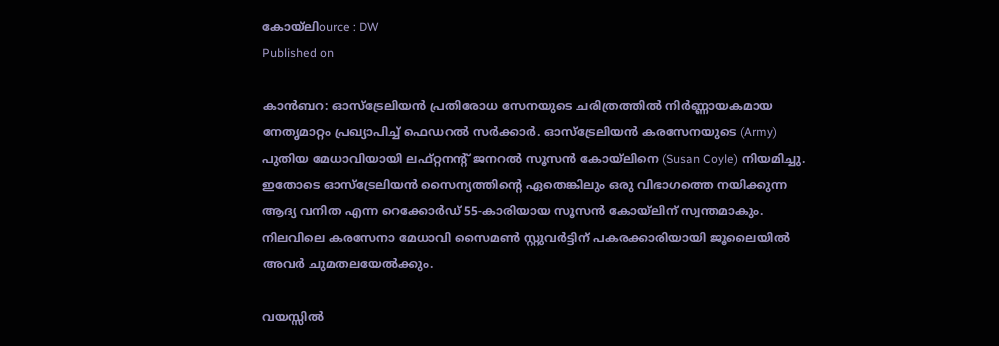കോയ്ലിource : DW
Published on

കാൻബറ: ഓസ്‌ട്രേലിയൻ പ്രതിരോധ സേനയുടെ ചരിത്രത്തിൽ നിർണ്ണായകമായ നേതൃമാറ്റം പ്രഖ്യാപിച്ച് ഫെഡറൽ സർക്കാർ. ഓസ്‌ട്രേലിയൻ കരസേനയുടെ (Army) പുതിയ മേധാവിയായി ലഫ്റ്റനന്റ് ജനറൽ സൂസൻ കോയ്ലിനെ (Susan Coyle) നിയമിച്ചു. ഇതോടെ ഓസ്‌ട്രേലിയൻ സൈന്യത്തിന്റെ ഏതെങ്കിലും ഒരു വിഭാഗത്തെ നയിക്കുന്ന ആദ്യ വനിത എന്ന റെക്കോർഡ് 55-കാരിയായ സൂസൻ കോയ്ലിന് സ്വന്തമാകും. നിലവിലെ കരസേനാ മേധാവി സൈമൺ സ്റ്റുവർട്ടിന് പകരക്കാരിയായി ജൂലൈയിൽ അവർ ചുമതലയേൽക്കും.

വയസ്സിൽ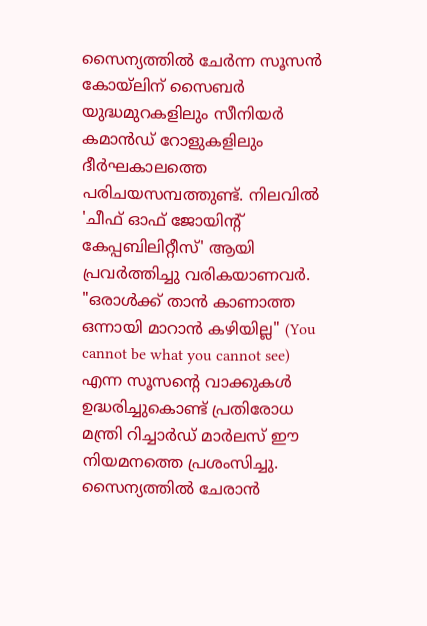സൈന്യത്തിൽ ചേർന്ന സൂസൻ കോയ്ലിന് സൈബർ യുദ്ധമുറകളിലും സീനിയർ കമാൻഡ് റോളുകളിലും ദീർഘകാലത്തെ പരിചയസമ്പത്തുണ്ട്. നിലവിൽ 'ചീഫ് ഓഫ് ജോയിന്റ് കേപ്പബിലിറ്റീസ്' ആയി പ്രവർത്തിച്ചു വരികയാണവർ. "ഒരാൾക്ക് താൻ കാണാത്ത ഒന്നായി മാറാൻ കഴിയില്ല" (You cannot be what you cannot see) എന്ന സൂസന്റെ വാക്കുകൾ ഉദ്ധരിച്ചുകൊണ്ട് പ്രതിരോധ മന്ത്രി റിച്ചാർഡ് മാർലസ് ഈ നിയമനത്തെ പ്രശംസിച്ചു. സൈന്യത്തിൽ ചേരാൻ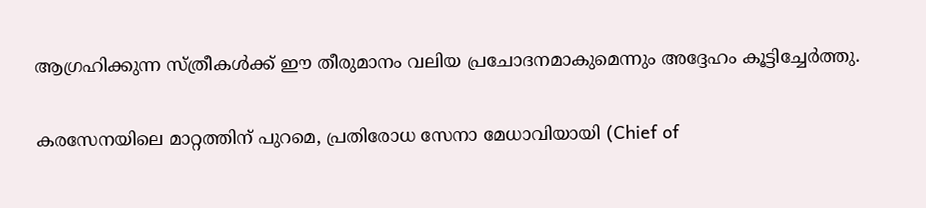ആഗ്രഹിക്കുന്ന സ്ത്രീകൾക്ക് ഈ തീരുമാനം വലിയ പ്രചോദനമാകുമെന്നും അദ്ദേഹം കൂട്ടിച്ചേർത്തു.

കരസേനയിലെ മാറ്റത്തിന് പുറമെ, പ്രതിരോധ സേനാ മേധാവിയായി (Chief of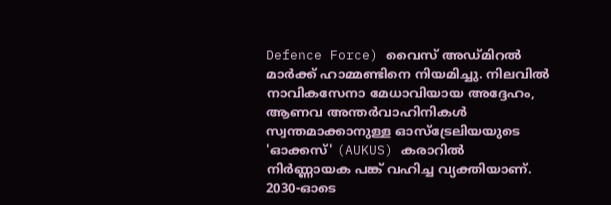Defence Force) വൈസ് അഡ്മിറൽ മാർക്ക് ഹാമ്മണ്ടിനെ നിയമിച്ചു. നിലവിൽ നാവികസേനാ മേധാവിയായ അദ്ദേഹം, ആണവ അന്തർവാഹിനികൾ സ്വന്തമാക്കാനുള്ള ഓസ്‌ട്രേലിയയുടെ 'ഓക്കസ്' (AUKUS) കരാറിൽ നിർണ്ണായക പങ്ക് വഹിച്ച വ്യക്തിയാണ്. 2030-ഓടെ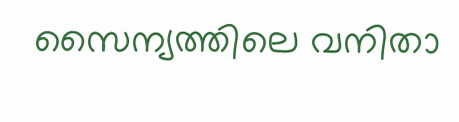സൈന്യത്തിലെ വനിതാ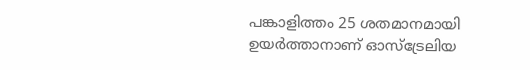പങ്കാളിത്തം 25 ശതമാനമായി ഉയർത്താനാണ് ഓസ്‌ട്രേലിയ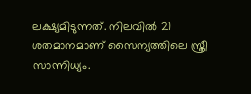ലക്ഷ്യമിടുന്നത്. നിലവിൽ 21 ശതമാനമാണ് സൈന്യത്തിലെ സ്ത്രീ സാന്നിധ്യം.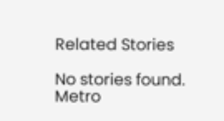Related Stories

No stories found.
Metro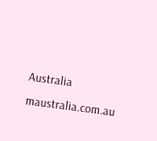Australia
maustralia.com.au